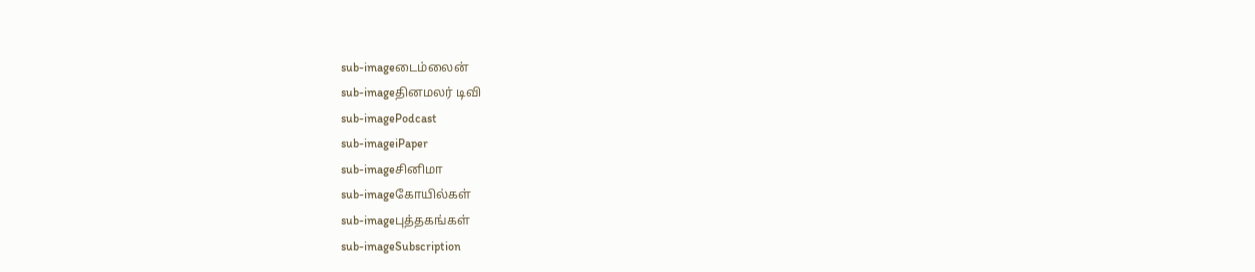sub-imageடைம்லைன்
sub-imageதினமலர் டிவி
sub-imagePodcast
sub-imageiPaper
sub-imageசினிமா
sub-imageகோயில்கள்
sub-imageபுத்தகங்கள்
sub-imageSubscription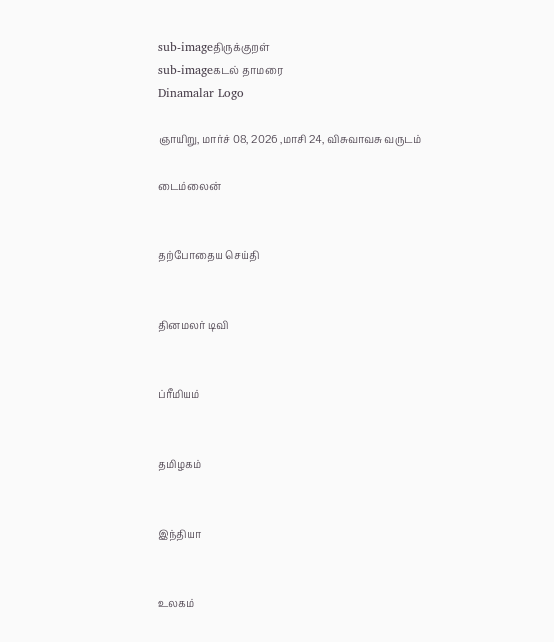sub-imageதிருக்குறள்
sub-imageகடல் தாமரை
Dinamalar Logo

ஞாயிறு, மார்ச் 08, 2026 ,மாசி 24, விசுவாவசு வருடம்

டைம்லைன்


தற்போதைய செய்தி


தினமலர் டிவி


ப்ரீமியம்


தமிழகம்


இந்தியா


உலகம்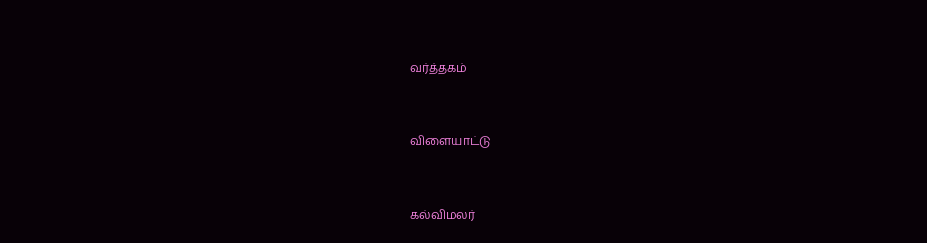வர்த்தகம்


விளையாட்டு


கல்விமலர்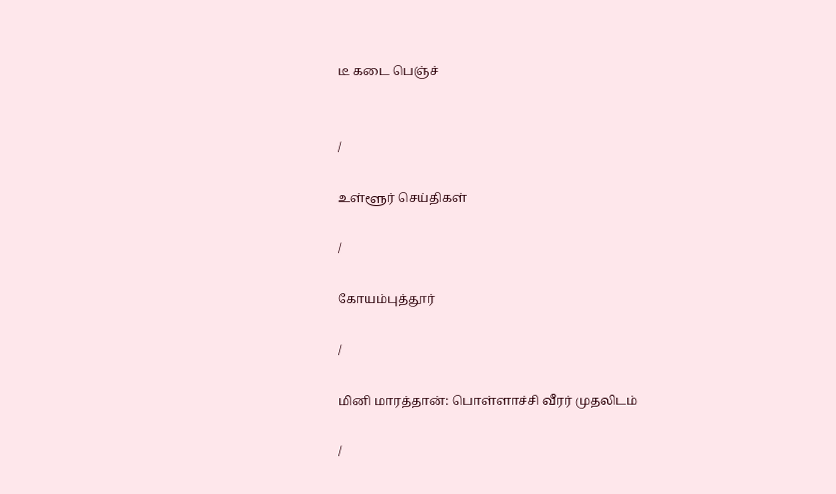டீ கடை பெஞ்ச்


/

உள்ளூர் செய்திகள்

/

கோயம்புத்தூர்

/

மினி மாரத்தான்: பொள்ளாச்சி வீரர் முதலிடம்

/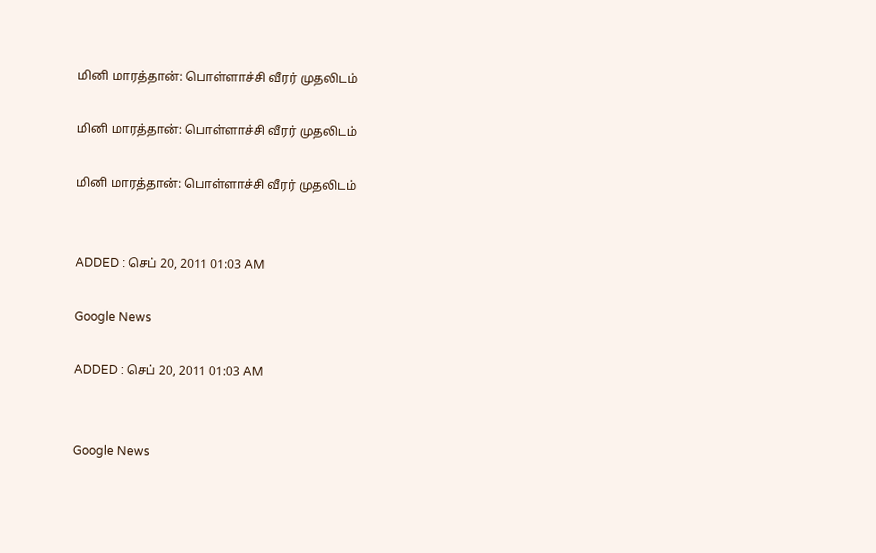மினி மாரத்தான்: பொள்ளாச்சி வீரர் முதலிடம்

மினி மாரத்தான்: பொள்ளாச்சி வீரர் முதலிடம்

மினி மாரத்தான்: பொள்ளாச்சி வீரர் முதலிடம்


ADDED : செப் 20, 2011 01:03 AM

Google News

ADDED : செப் 20, 2011 01:03 AM


Google News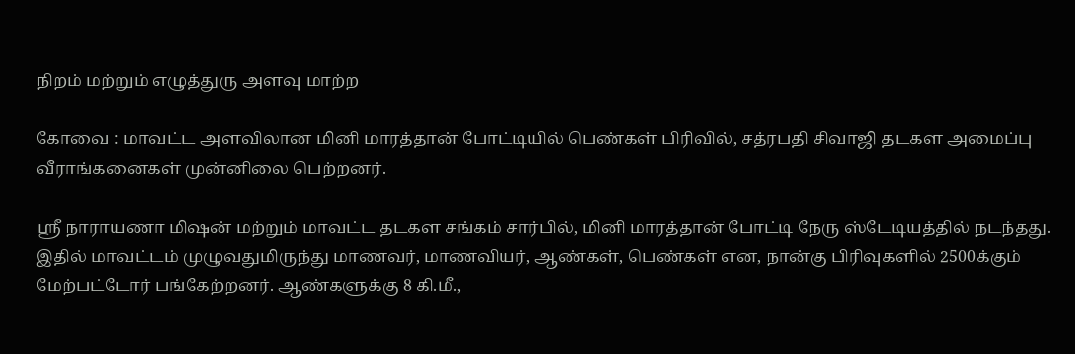நிறம் மற்றும் எழுத்துரு அளவு மாற்ற

கோவை : மாவட்ட அளவிலான மினி மாரத்தான் போட்டியில் பெண்கள் பிரிவில், சத்ரபதி சிவாஜி தடகள அமைப்பு வீராங்கனைகள் முன்னிலை பெற்றனர்.

ஸ்ரீ நாராயணா மிஷன் மற்றும் மாவட்ட தடகள சங்கம் சார்பில், மினி மாரத்தான் போட்டி நேரு ஸ்டேடியத்தில் நடந்தது. இதில் மாவட்டம் முழுவதுமிருந்து மாணவர், மாணவியர், ஆண்கள், பெண்கள் என, நான்கு பிரிவுகளில் 2500க்கும் மேற்பட்டோர் பங்கேற்றனர். ஆண்களுக்கு 8 கி.மீ.,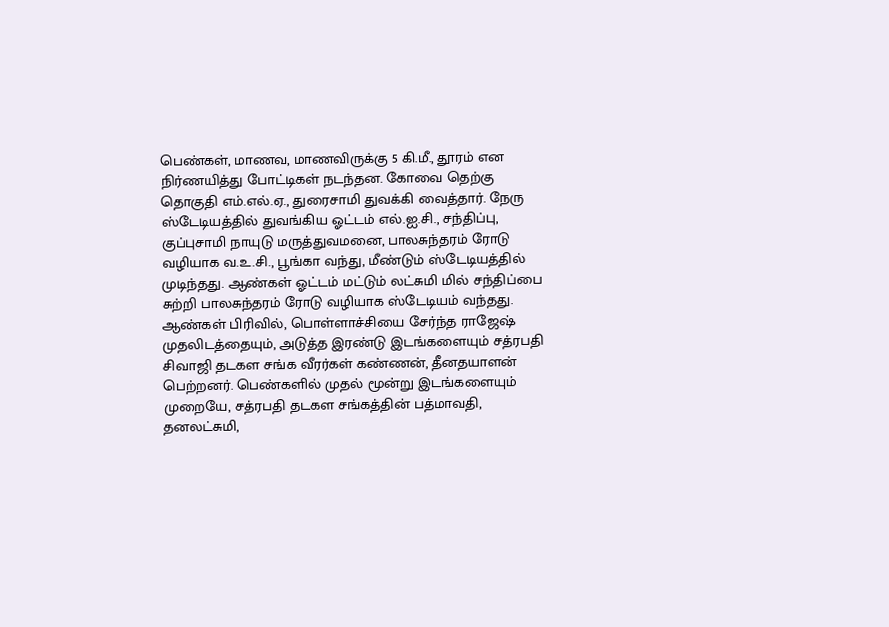பெண்கள், மாணவ, மாணவிருக்கு 5 கி.மீ., தூரம் என நிர்ணயித்து போட்டிகள் நடந்தன. கோவை தெற்கு தொகுதி எம்.எல்.ஏ., துரைசாமி துவக்கி வைத்தார். நேரு ஸ்டேடியத்தில் துவங்கிய ஓட்டம் எல்.ஐ.சி., சந்திப்பு, குப்புசாமி நாயுடு மருத்துவமனை, பாலசுந்தரம் ரோடு வழியாக வ.உ.சி., பூங்கா வந்து, மீண்டும் ஸ்டேடியத்தில் முடிந்தது. ஆண்கள் ஓட்டம் மட்டும் லட்சுமி மில் சந்திப்பை சுற்றி பாலசுந்தரம் ரோடு வழியாக ஸ்டேடியம் வந்தது. ஆண்கள் பிரிவில், பொள்ளாச்சியை சேர்ந்த ராஜேஷ் முதலிடத்தையும், அடுத்த இரண்டு இடங்களையும் சத்ரபதி சிவாஜி தடகள சங்க வீரர்கள் கண்ணன், தீனதயாளன் பெற்றனர். பெண்களில் முதல் மூன்று இடங்களையும் முறையே, சத்ரபதி தடகள சங்கத்தின் பத்மாவதி, தனலட்சுமி,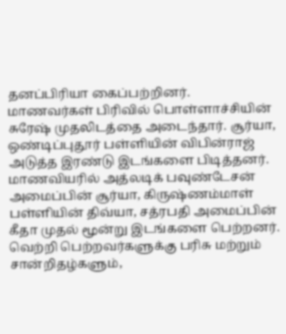தனப்பிரியா கைப்பற்றினர். மாணவர்கள் பிரிவில் பொள்ளாச்சியின் சுரேஷ் முதலிடத்தை அடைந்தார். சூர்யா, ஒண்டிப்புதூர் பள்ளியின் விபின்ராஜ் அடுத்த இரண்டு இடங்களை பிடித்தனர். மாணவியரில் அத்லடிக் பவுண்டேசன் அமைப்பின் சூர்யா, கிருஷ்ணம்மாள் பள்ளியின் திவ்யா, சத்ரபதி அமைப்பின் கீதா முதல் மூன்று இடங்களை பெற்றனர். வெற்றி பெற்றவர்களுக்கு பரிசு மற்றும் சான்றிதழ்களும்,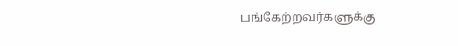பங்கேற்றவர்களுக்கு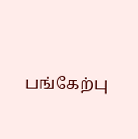பங்கேற்பு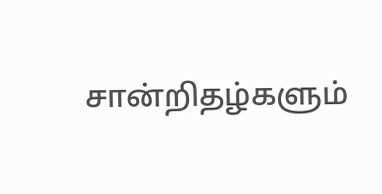சான்றிதழ்களும்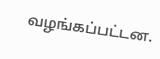வழங்கப்பட்டன.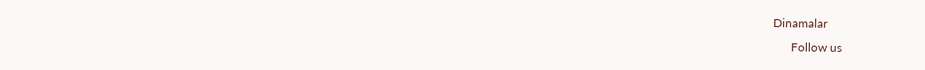Dinamalar
      Follow us